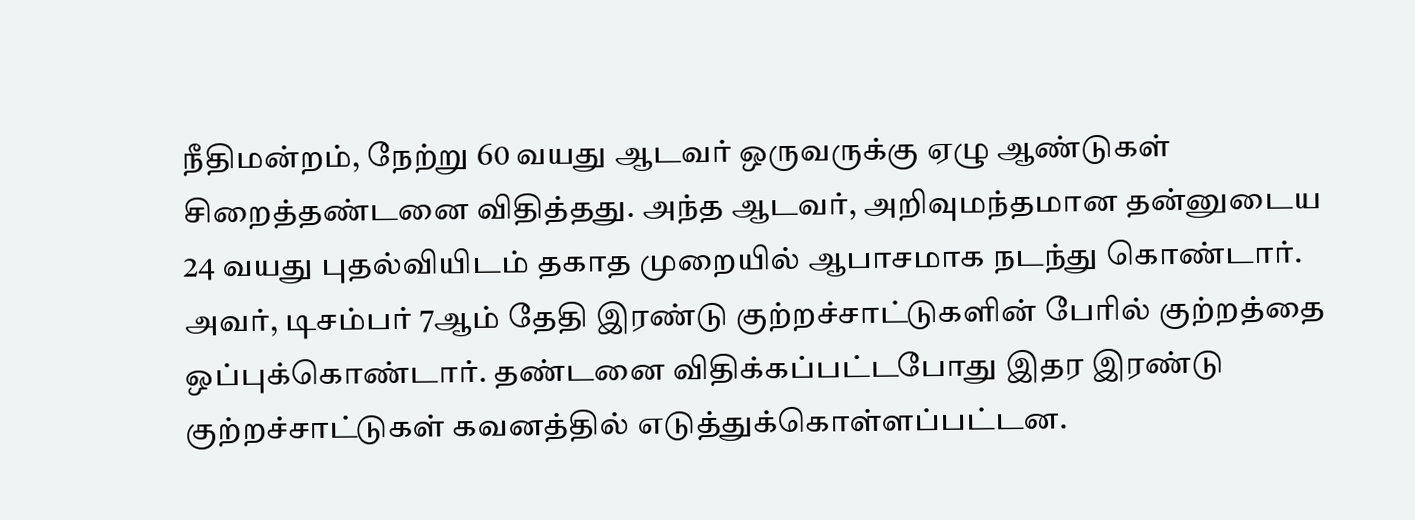நீதிமன்றம், நேற்று 60 வயது ஆடவர் ஒருவருக்கு ஏழு ஆண்டுகள் சிறைத்தண்டனை விதித்தது. அந்த ஆடவர், அறிவுமந்தமான தன்னுடைய 24 வயது புதல்வியிடம் தகாத முறையில் ஆபாசமாக நடந்து கொண்டார்.
அவர், டிசம்பர் 7ஆம் தேதி இரண்டு குற்றச்சாட்டுகளின் பேரில் குற்றத்தை ஒப்புக்கொண்டார். தண்டனை விதிக்கப்பட்டபோது இதர இரண்டு குற்றச்சாட்டுகள் கவனத்தில் எடுத்துக்கொள்ளப்பட்டன.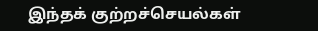இந்தக் குற்றச்செயல்கள்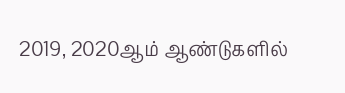2019, 2020ஆம் ஆண்டுகளில்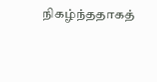நிகழ்ந்ததாகத்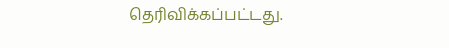தெரிவிக்கப்பட்டது.